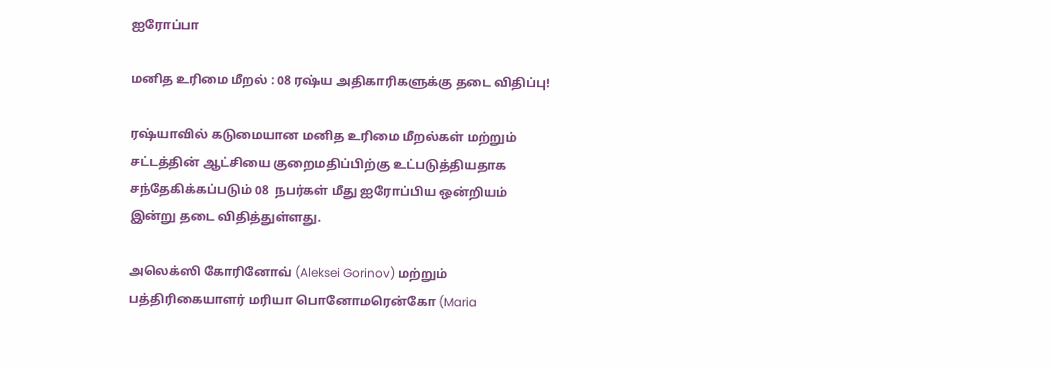ஐரோப்பா

மனித உரிமை மீறல் : 08 ரஷ்ய அதிகாரிகளுக்கு தடை விதிப்பு!

ரஷ்யாவில் கடுமையான மனித உரிமை மீறல்கள் மற்றும் சட்டத்தின் ஆட்சியை குறைமதிப்பிற்கு உட்படுத்தியதாக சந்தேகிக்கப்படும் 08  நபர்கள் மீது ஐரோப்பிய ஒன்றியம் இன்று தடை விதித்துள்ளது.

அலெக்ஸி கோரினோவ் (Aleksei Gorinov) மற்றும் பத்திரிகையாளர் மரியா பொனோமரென்கோ (Maria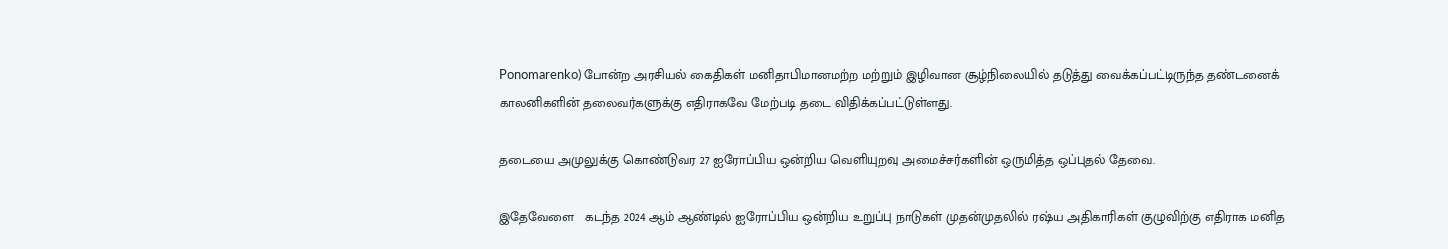Ponomarenko) போன்ற அரசியல் கைதிகள் மனிதாபிமானமற்ற மற்றும் இழிவான சூழ்நிலையில் தடுத்து வைக்கப்பட்டிருந்த தண்டனைக் காலனிகளின் தலைவர்களுக்கு எதிராகவே மேற்படி தடை விதிக்கப்பட்டுள்ளது.

தடையை அமுலுக்கு கொண்டுவர 27 ஐரோப்பிய ஒன்றிய வெளியுறவு அமைச்சர்களின் ஒருமித்த ஒப்புதல் தேவை.

இதேவேளை   கடந்த 2024 ஆம் ஆண்டில் ஐரோப்பிய ஒன்றிய உறுப்பு நாடுகள் முதன்முதலில் ரஷ்ய அதிகாரிகள் குழுவிற்கு எதிராக மனித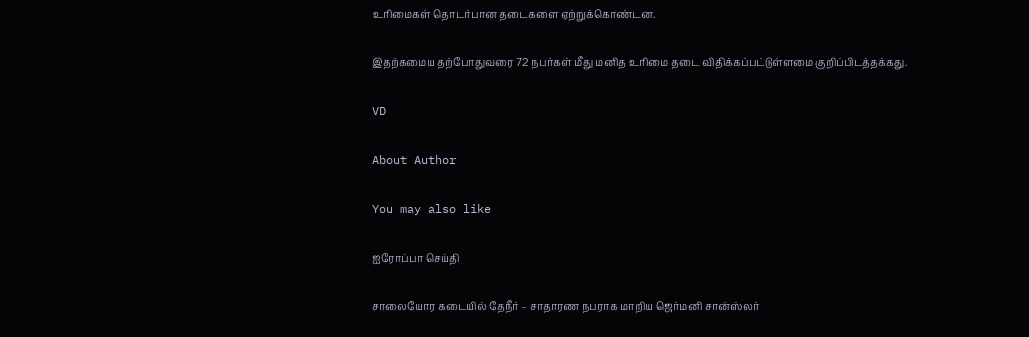உரிமைகள் தொடர்பான தடைகளை ஏற்றுக்கொண்டன.

இதற்கமைய தற்போதுவரை 72 நபர்கள் மீது மனித உரிமை தடை விதிக்கப்பட்டுள்ளமை குறிப்பிடத்தக்கது.

VD

About Author

You may also like

ஐரோப்பா செய்தி

சாலையோர கடையில் தேநீர் – சாதாரண நபராக மாறிய ஜெர்மனி சான்ஸ்லர்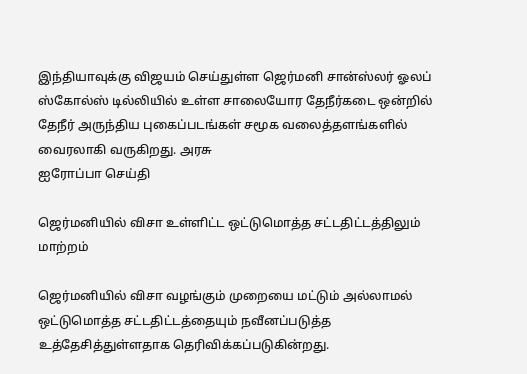இந்தியாவுக்கு விஜயம் செய்துள்ள ஜெர்மனி சான்ஸ்லர் ஓலப் ஸ்கோல்ஸ் டில்லியில் உள்ள சாலையோர தேநீர்கடை ஒன்றில் தேநீர் அருந்திய புகைப்படங்கள் சமூக வலைத்தளங்களில் வைரலாகி வருகிறது. அரசு
ஐரோப்பா செய்தி

ஜெர்மனியில் விசா உள்ளிட்ட ஒட்டுமொத்த சட்டதிட்டத்திலும் மாற்றம்

ஜெர்மனியில் விசா வழங்கும் முறையை மட்டும் அல்லாமல் ஒட்டுமொத்த சட்டதிட்டத்தையும் நவீனப்படுத்த உத்தேசித்துள்ளதாக தெரிவிக்கப்படுகின்றது.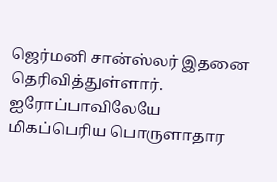ஜெர்மனி சான்ஸ்லர் இதனை தெரிவித்துள்ளார். ஐரோப்பாவிலேயே மிகப்பெரிய பொருளாதார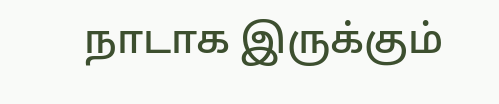நாடாக இருக்கும்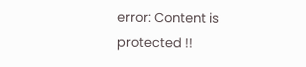error: Content is protected !!